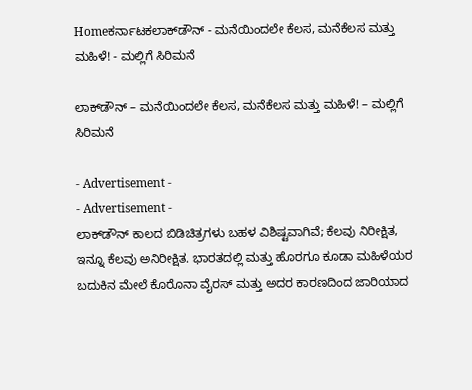Homeಕರ್ನಾಟಕಲಾಕ್‍ಡೌನ್ - ಮನೆಯಿಂದಲೇ ಕೆಲಸ, ಮನೆಕೆಲಸ ಮತ್ತು ಮಹಿಳೆ! - ಮಲ್ಲಿಗೆ ಸಿರಿಮನೆ

ಲಾಕ್‍ಡೌನ್ – ಮನೆಯಿಂದಲೇ ಕೆಲಸ, ಮನೆಕೆಲಸ ಮತ್ತು ಮಹಿಳೆ! – ಮಲ್ಲಿಗೆ ಸಿರಿಮನೆ

- Advertisement -
- Advertisement -
ಲಾಕ್‍ಡೌನ್ ಕಾಲದ ಬಿಡಿಚಿತ್ರಗಳು ಬಹಳ ವಿಶಿಷ್ಟವಾಗಿವೆ; ಕೆಲವು ನಿರೀಕ್ಷಿತ, ಇನ್ನೂ ಕೆಲವು ಅನಿರೀಕ್ಷಿತ. ಭಾರತದಲ್ಲಿ ಮತ್ತು ಹೊರಗೂ ಕೂಡಾ ಮಹಿಳೆಯರ ಬದುಕಿನ ಮೇಲೆ ಕೊರೊನಾ ವೈರಸ್ ಮತ್ತು ಅದರ ಕಾರಣದಿಂದ ಜಾರಿಯಾದ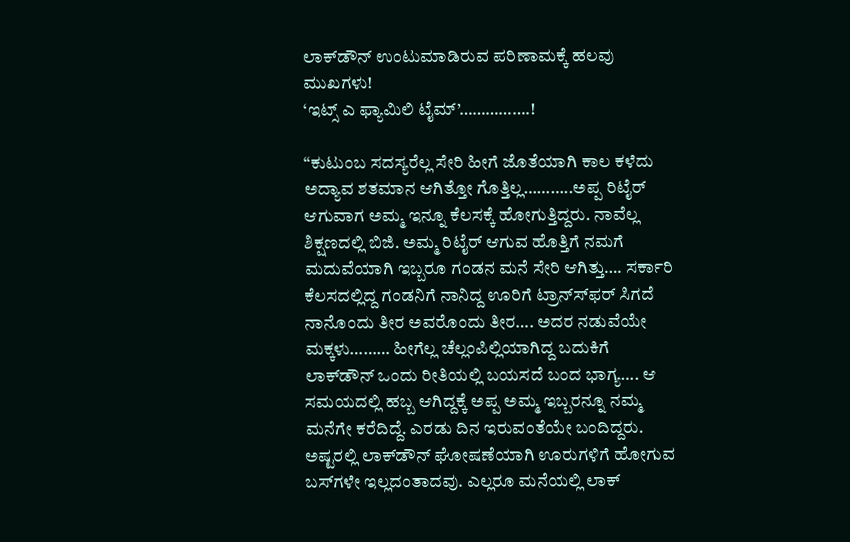ಲಾಕ್‍ಡೌನ್ ಉಂಟುಮಾಡಿರುವ ಪರಿಣಾಮಕ್ಕೆ ಹಲವು ಮುಖಗಳು!
‘ಇಟ್ಸ್ ಎ ಫ್ಯಾಮಿಲಿ ಟೈಮ್’…………….!

“ಕುಟುಂಬ ಸದಸ್ಯರೆಲ್ಲ ಸೇರಿ ಹೀಗೆ ಜೊತೆಯಾಗಿ ಕಾಲ ಕಳೆದು ಅದ್ಯಾವ ಶತಮಾನ ಆಗಿತ್ತೋ ಗೊತ್ತಿಲ್ಲ………..ಅಪ್ಪ ರಿಟೈರ್ ಆಗುವಾಗ ಅಮ್ಮ ಇನ್ನೂ ಕೆಲಸಕ್ಕೆ ಹೋಗುತ್ತಿದ್ದರು. ನಾವೆಲ್ಲ ಶಿಕ್ಷಣದಲ್ಲಿ ಬಿಜಿ. ಅಮ್ಮ ರಿಟೈರ್ ಆಗುವ ಹೊತ್ತಿಗೆ ನಮಗೆ ಮದುವೆಯಾಗಿ ಇಬ್ಬರೂ ಗಂಡನ ಮನೆ ಸೇರಿ ಆಗಿತ್ತು…. ಸರ್ಕಾರಿ ಕೆಲಸದಲ್ಲಿದ್ದ ಗಂಡನಿಗೆ ನಾನಿದ್ದ ಊರಿಗೆ ಟ್ರಾನ್ಸ್‍ಫರ್ ಸಿಗದೆ ನಾನೊಂದು ತೀರ ಅವರೊಂದು ತೀರ…. ಅದರ ನಡುವೆಯೇ ಮಕ್ಕಳು……… ಹೀಗೆಲ್ಲ ಚೆಲ್ಲಂಪಿಲ್ಲಿಯಾಗಿದ್ದ ಬದುಕಿಗೆ ಲಾಕ್‍ಡೌನ್ ಒಂದು ರೀತಿಯಲ್ಲಿ ಬಯಸದೆ ಬಂದ ಭಾಗ್ಯ…. ಆ ಸಮಯದಲ್ಲಿ ಹಬ್ಬ ಆಗಿದ್ದಕ್ಕೆ ಅಪ್ಪ ಅಮ್ಮ ಇಬ್ಬರನ್ನೂ ನಮ್ಮ ಮನೆಗೇ ಕರೆದಿದ್ದೆ. ಎರಡು ದಿನ ಇರುವಂತೆಯೇ ಬಂದಿದ್ದರು. ಅಷ್ಟರಲ್ಲಿ ಲಾಕ್‍ಡೌನ್ ಘೋಷಣೆಯಾಗಿ ಊರುಗಳಿಗೆ ಹೋಗುವ ಬಸ್‍ಗಳೇ ಇಲ್ಲದಂತಾದವು. ಎಲ್ಲರೂ ಮನೆಯಲ್ಲಿ ಲಾಕ್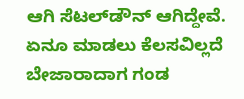ಆಗಿ ಸೆಟಲ್‍ಡೌನ್ ಆಗಿದ್ದೇವೆ. ಏನೂ ಮಾಡಲು ಕೆಲಸವಿಲ್ಲದೆ ಬೇಜಾರಾದಾಗ ಗಂಡ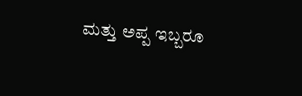ಮತ್ತು ಅಪ್ಪ ಇಬ್ಬರೂ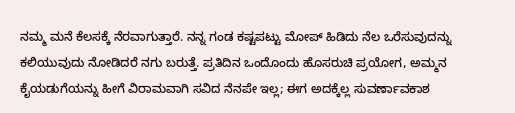ನಮ್ಮ ಮನೆ ಕೆಲಸಕ್ಕೆ ನೆರವಾಗುತ್ತಾರೆ. ನನ್ನ ಗಂಡ ಕಷ್ಟಪಟ್ಟು ಮೋಪ್ ಹಿಡಿದು ನೆಲ ಒರೆಸುವುದನ್ನು ಕಲಿಯುವುದು ನೋಡಿದರೆ ನಗು ಬರುತ್ತೆ. ಪ್ರತಿದಿನ ಒಂದೊಂದು ಹೊಸರುಚಿ ಪ್ರಯೋಗ, ಅಮ್ಮನ ಕೈಯಡುಗೆಯನ್ನು ಹೀಗೆ ವಿರಾಮವಾಗಿ ಸವಿದ ನೆನಪೇ ಇಲ್ಲ; ಈಗ ಅದಕ್ಕೆಲ್ಲ ಸುವರ್ಣಾವಕಾಶ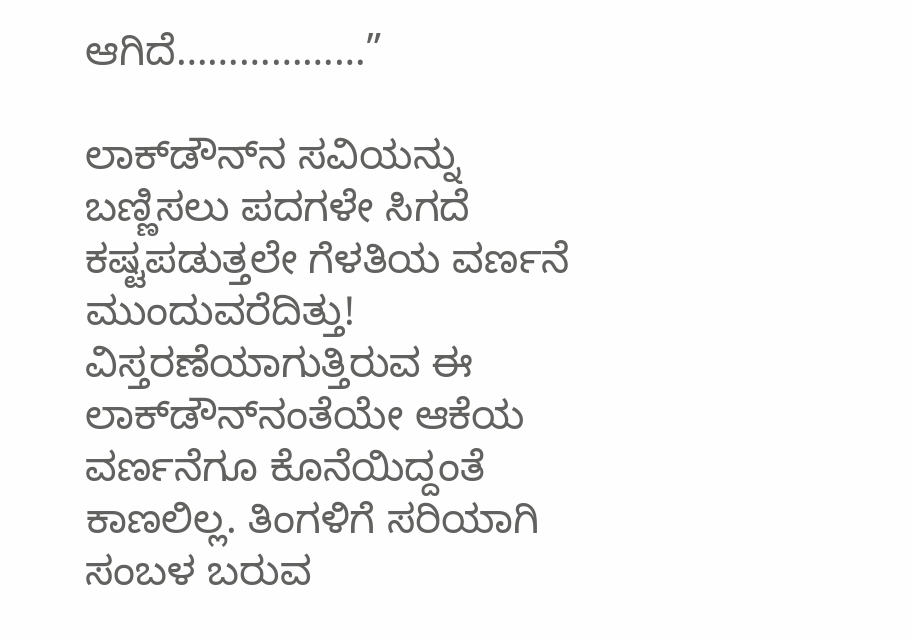ಆಗಿದೆ………………”

ಲಾಕ್‍ಡೌನ್‍ನ ಸವಿಯನ್ನು ಬಣ್ಣಿಸಲು ಪದಗಳೇ ಸಿಗದೆ ಕಷ್ಟಪಡುತ್ತಲೇ ಗೆಳತಿಯ ವರ್ಣನೆ ಮುಂದುವರೆದಿತ್ತು! ವಿಸ್ತರಣೆಯಾಗುತ್ತಿರುವ ಈ ಲಾಕ್‍ಡೌನ್‍ನಂತೆಯೇ ಆಕೆಯ ವರ್ಣನೆಗೂ ಕೊನೆಯಿದ್ದಂತೆ ಕಾಣಲಿಲ್ಲ. ತಿಂಗಳಿಗೆ ಸರಿಯಾಗಿ ಸಂಬಳ ಬರುವ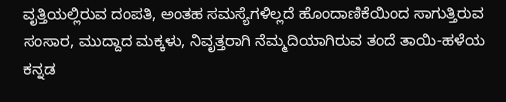ವೃತ್ತಿಯಲ್ಲಿರುವ ದಂಪತಿ, ಅಂತಹ ಸಮಸ್ಯೆಗಳಿಲ್ಲದೆ ಹೊಂದಾಣಿಕೆಯಿಂದ ಸಾಗುತ್ತಿರುವ ಸಂಸಾರ, ಮುದ್ದಾದ ಮಕ್ಕಳು, ನಿವೃತ್ತರಾಗಿ ನೆಮ್ಮದಿಯಾಗಿರುವ ತಂದೆ ತಾಯಿ-ಹಳೆಯ ಕನ್ನಡ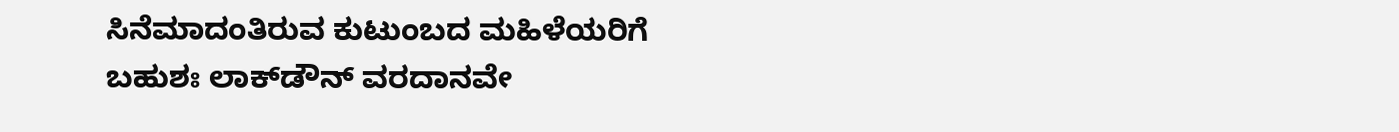ಸಿನೆಮಾದಂತಿರುವ ಕುಟುಂಬದ ಮಹಿಳೆಯರಿಗೆ ಬಹುಶಃ ಲಾಕ್‍ಡೌನ್ ವರದಾನವೇ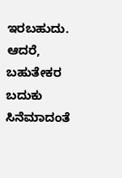ಇರಬಹುದು. ಆದರೆ, ಬಹುತೇಕರ ಬದುಕು ಸಿನೆಮಾದಂತೆ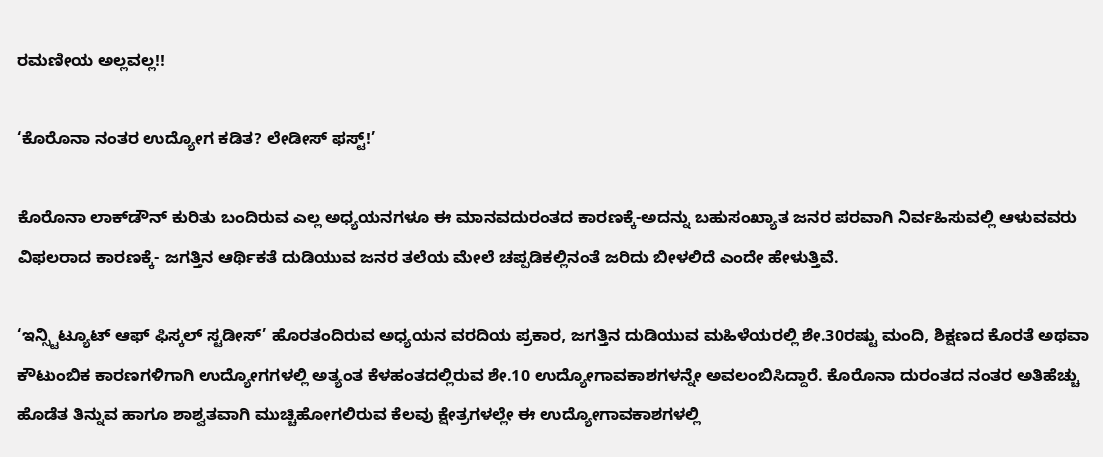ರಮಣೀಯ ಅಲ್ಲವಲ್ಲ!!

‘ಕೊರೊನಾ ನಂತರ ಉದ್ಯೋಗ ಕಡಿತ? ಲೇಡೀಸ್ ಫಸ್ಟ್!’

ಕೊರೊನಾ ಲಾಕ್‍ಡೌನ್ ಕುರಿತು ಬಂದಿರುವ ಎಲ್ಲ ಅಧ್ಯಯನಗಳೂ ಈ ಮಾನವದುರಂತದ ಕಾರಣಕ್ಕೆ-ಅದನ್ನು ಬಹುಸಂಖ್ಯಾತ ಜನರ ಪರವಾಗಿ ನಿರ್ವಹಿಸುವಲ್ಲಿ ಆಳುವವರು ವಿಫಲರಾದ ಕಾರಣಕ್ಕೆ- ಜಗತ್ತಿನ ಆರ್ಥಿಕತೆ ದುಡಿಯುವ ಜನರ ತಲೆಯ ಮೇಲೆ ಚಪ್ಪಡಿಕಲ್ಲಿನಂತೆ ಜರಿದು ಬೀಳಲಿದೆ ಎಂದೇ ಹೇಳುತ್ತಿವೆ.

‘ಇನ್ಸ್ಟಿಟ್ಯೂಟ್ ಆಫ್ ಫಿಸ್ಕಲ್ ಸ್ಟಡೀಸ್’ ಹೊರತಂದಿರುವ ಅಧ್ಯಯನ ವರದಿಯ ಪ್ರಕಾರ, ಜಗತ್ತಿನ ದುಡಿಯುವ ಮಹಿಳೆಯರಲ್ಲಿ ಶೇ.30ರಷ್ಟು ಮಂದಿ, ಶಿಕ್ಷಣದ ಕೊರತೆ ಅಥವಾ ಕೌಟುಂಬಿಕ ಕಾರಣಗಳಿಗಾಗಿ ಉದ್ಯೋಗಗಳಲ್ಲಿ ಅತ್ಯಂತ ಕೆಳಹಂತದಲ್ಲಿರುವ ಶೇ.10 ಉದ್ಯೋಗಾವಕಾಶಗಳನ್ನೇ ಅವಲಂಬಿಸಿದ್ದಾರೆ. ಕೊರೊನಾ ದುರಂತದ ನಂತರ ಅತಿಹೆಚ್ಚು ಹೊಡೆತ ತಿನ್ನುವ ಹಾಗೂ ಶಾಶ್ವತವಾಗಿ ಮುಚ್ಚಿಹೋಗಲಿರುವ ಕೆಲವು ಕ್ಷೇತ್ರಗಳಲ್ಲೇ ಈ ಉದ್ಯೋಗಾವಕಾಶಗಳಲ್ಲಿ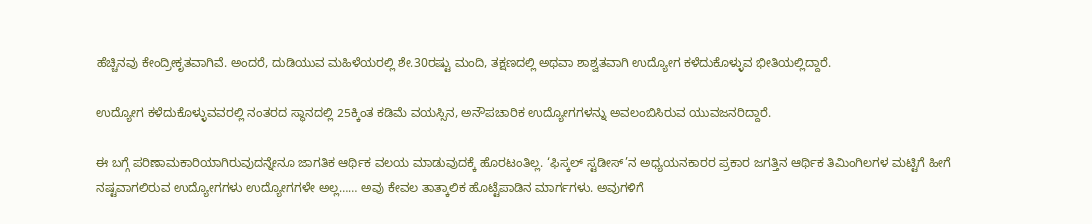ಹೆಚ್ಚಿನವು ಕೇಂದ್ರೀಕೃತವಾಗಿವೆ. ಅಂದರೆ, ದುಡಿಯುವ ಮಹಿಳೆಯರಲ್ಲಿ ಶೇ.30ರಷ್ಟು ಮಂದಿ, ತಕ್ಷಣದಲ್ಲಿ ಅಥವಾ ಶಾಶ್ವತವಾಗಿ ಉದ್ಯೋಗ ಕಳೆದುಕೊಳ್ಳುವ ಭೀತಿಯಲ್ಲಿದ್ದಾರೆ.

ಉದ್ಯೋಗ ಕಳೆದುಕೊಳ್ಳುವವರಲ್ಲಿ ನಂತರದ ಸ್ಥಾನದಲ್ಲಿ 25ಕ್ಕಿಂತ ಕಡಿಮೆ ವಯಸ್ಸಿನ, ಅನೌಪಚಾರಿಕ ಉದ್ಯೋಗಗಳನ್ನು ಅವಲಂಬಿಸಿರುವ ಯುವಜನರಿದ್ದಾರೆ.

ಈ ಬಗ್ಗೆ ಪರಿಣಾಮಕಾರಿಯಾಗಿರುವುದನ್ನೇನೂ ಜಾಗತಿಕ ಆರ್ಥಿಕ ವಲಯ ಮಾಡುವುದಕ್ಕೆ ಹೊರಟಂತಿಲ್ಲ. ‘ಫಿಸ್ಕಲ್ ಸ್ಟಡೀಸ್’ನ ಅಧ್ಯಯನಕಾರರ ಪ್ರಕಾರ ಜಗತ್ತಿನ ಆರ್ಥಿಕ ತಿಮಿಂಗಿಲಗಳ ಮಟ್ಟಿಗೆ ಹೀಗೆ ನಷ್ಟವಾಗಲಿರುವ ಉದ್ಯೋಗಗಳು ಉದ್ಯೋಗಗಳೇ ಅಲ್ಲ…… ಅವು ಕೇವಲ ತಾತ್ಕಾಲಿಕ ಹೊಟ್ಟೆಪಾಡಿನ ಮಾರ್ಗಗಳು. ಅವುಗಳಿಗೆ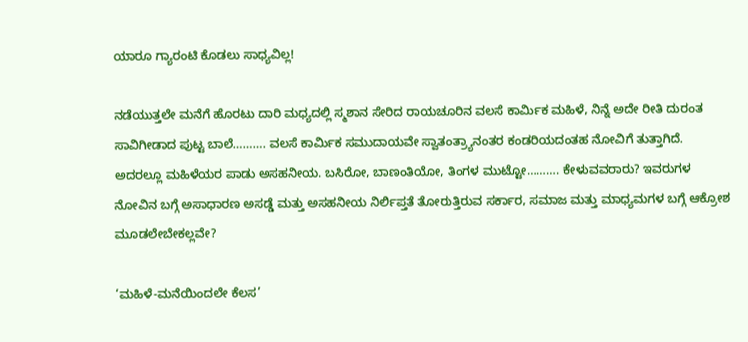ಯಾರೂ ಗ್ಯಾರಂಟಿ ಕೊಡಲು ಸಾಧ್ಯವಿಲ್ಲ!

ನಡೆಯುತ್ತಲೇ ಮನೆಗೆ ಹೊರಟು ದಾರಿ ಮಧ್ಯದಲ್ಲಿ ಸ್ಮಶಾನ ಸೇರಿದ ರಾಯಚೂರಿನ ವಲಸೆ ಕಾರ್ಮಿಕ ಮಹಿಳೆ, ನಿನ್ನೆ ಅದೇ ರೀತಿ ದುರಂತ ಸಾವಿಗೀಡಾದ ಪುಟ್ಟ ಬಾಲೆ………. ವಲಸೆ ಕಾರ್ಮಿಕ ಸಮುದಾಯವೇ ಸ್ವಾತಂತ್ರ್ಯಾನಂತರ ಕಂಡರಿಯದಂತಹ ನೋವಿಗೆ ತುತ್ತಾಗಿದೆ. ಅದರಲ್ಲೂ ಮಹಿಳೆಯರ ಪಾಡು ಅಸಹನೀಯ. ಬಸಿರೋ, ಬಾಣಂತಿಯೋ, ತಿಂಗಳ ಮುಟ್ಟೋ………. ಕೇಳುವವರಾರು? ಇವರುಗಳ ನೋವಿನ ಬಗ್ಗೆ ಅಸಾಧಾರಣ ಅಸಡ್ಡೆ ಮತ್ತು ಅಸಹನೀಯ ನಿರ್ಲಿಪ್ತತೆ ತೋರುತ್ತಿರುವ ಸರ್ಕಾರ, ಸಮಾಜ ಮತ್ತು ಮಾಧ್ಯಮಗಳ ಬಗ್ಗೆ ಆಕ್ರೋಶ ಮೂಡಲೇಬೇಕಲ್ಲವೇ?

‘ಮಹಿಳೆ-ಮನೆಯಿಂದಲೇ ಕೆಲಸ’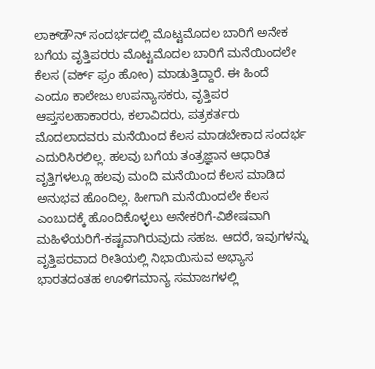ಲಾಕ್‍ಡೌನ್ ಸಂದರ್ಭದಲ್ಲಿ ಮೊಟ್ಟಮೊದಲ ಬಾರಿಗೆ ಅನೇಕ ಬಗೆಯ ವೃತ್ತಿಪರರು ಮೊಟ್ಟಮೊದಲ ಬಾರಿಗೆ ಮನೆಯಿಂದಲೇ ಕೆಲಸ (ವರ್ಕ್ ಫ್ರಂ ಹೋಂ) ಮಾಡುತ್ತಿದ್ದಾರೆ. ಈ ಹಿಂದೆ ಎಂದೂ ಕಾಲೇಜು ಉಪನ್ಯಾಸಕರು, ವೃತ್ತಿಪರ ಆಪ್ತಸಲಹಾಕಾರರು, ಕಲಾವಿದರು, ಪತ್ರಕರ್ತರು ಮೊದಲಾದವರು ಮನೆಯಿಂದ ಕೆಲಸ ಮಾಡಬೇಕಾದ ಸಂದರ್ಭ ಎದುರಿಸಿರಲಿಲ್ಲ. ಹಲವು ಬಗೆಯ ತಂತ್ರಜ್ಞಾನ ಆಧಾರಿತ ವೃತ್ತಿಗಳಲ್ಲೂ ಹಲವು ಮಂದಿ ಮನೆಯಿಂದ ಕೆಲಸ ಮಾಡಿದ ಅನುಭವ ಹೊಂದಿಲ್ಲ. ಹೀಗಾಗಿ ಮನೆಯಿಂದಲೇ ಕೆಲಸ ಎಂಬುದಕ್ಕೆ ಹೊಂದಿಕೊಳ್ಳಲು ಅನೇಕರಿಗೆ-ವಿಶೇಷವಾಗಿ ಮಹಿಳೆಯರಿಗೆ-ಕಷ್ಟವಾಗಿರುವುದು ಸಹಜ. ಆದರೆ, ಇವುಗಳನ್ನು ವೃತ್ತಿಪರವಾದ ರೀತಿಯಲ್ಲಿ ನಿಭಾಯಿಸುವ ಅಭ್ಯಾಸ ಭಾರತದಂತಹ ಊಳಿಗಮಾನ್ಯ ಸಮಾಜಗಳಲ್ಲಿ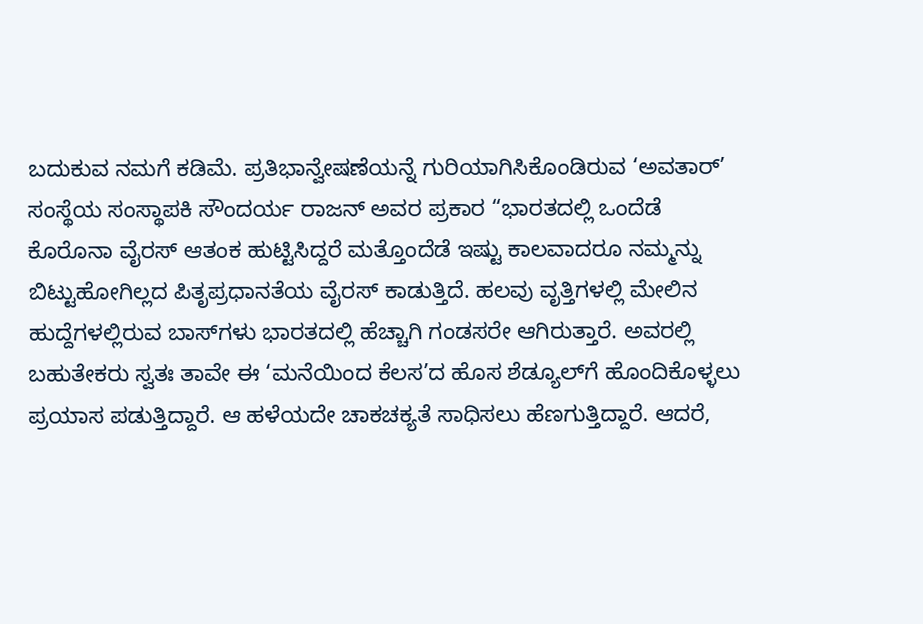ಬದುಕುವ ನಮಗೆ ಕಡಿಮೆ. ಪ್ರತಿಭಾನ್ವೇಷಣೆಯನ್ನೆ ಗುರಿಯಾಗಿಸಿಕೊಂಡಿರುವ ‘ಅವತಾರ್’ ಸಂಸ್ಥೆಯ ಸಂಸ್ಥಾಪಕಿ ಸೌಂದರ್ಯ ರಾಜನ್ ಅವರ ಪ್ರಕಾರ “ಭಾರತದಲ್ಲಿ ಒಂದೆಡೆ ಕೊರೊನಾ ವೈರಸ್ ಆತಂಕ ಹುಟ್ಟಿಸಿದ್ದರೆ ಮತ್ತೊಂದೆಡೆ ಇಷ್ಟು ಕಾಲವಾದರೂ ನಮ್ಮನ್ನು ಬಿಟ್ಟುಹೋಗಿಲ್ಲದ ಪಿತೃಪ್ರಧಾನತೆಯ ವೈರಸ್ ಕಾಡುತ್ತಿದೆ. ಹಲವು ವೃತ್ತಿಗಳಲ್ಲಿ ಮೇಲಿನ ಹುದ್ದೆಗಳಲ್ಲಿರುವ ಬಾಸ್‍ಗಳು ಭಾರತದಲ್ಲಿ ಹೆಚ್ಚಾಗಿ ಗಂಡಸರೇ ಆಗಿರುತ್ತಾರೆ. ಅವರಲ್ಲಿ ಬಹುತೇಕರು ಸ್ವತಃ ತಾವೇ ಈ ‘ಮನೆಯಿಂದ ಕೆಲಸ’ದ ಹೊಸ ಶೆಡ್ಯೂಲ್‍ಗೆ ಹೊಂದಿಕೊಳ್ಳಲು ಪ್ರಯಾಸ ಪಡುತ್ತಿದ್ದಾರೆ. ಆ ಹಳೆಯದೇ ಚಾಕಚಕ್ಯತೆ ಸಾಧಿಸಲು ಹೆಣಗುತ್ತಿದ್ದಾರೆ. ಆದರೆ,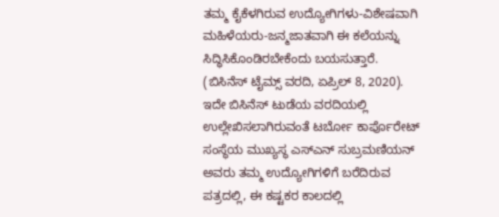ತಮ್ಮ ಕೈಕೆಳಗಿರುವ ಉದ್ಯೋಗಿಗಳು-ವಿಶೇಷವಾಗಿ ಮಹಿಳೆಯರು-ಜನ್ಮಜಾತವಾಗಿ ಈ ಕಲೆಯನ್ನು ಸಿದ್ಧಿಸಿಕೊಂಡಿರಬೇಕೆಂದು ಬಯಸುತ್ತಾರೆ. (ಬಿಸಿನೆಸ್ ಟೈಮ್ಸ್ ವರದಿ, ಏಪ್ರಿಲ್ 8, 2020). ಇದೇ ಬಿಸಿನೆಸ್ ಟುಡೆಯ ವರದಿಯಲ್ಲಿ ಉಲ್ಲೇಖಿಸಲಾಗಿರುವಂತೆ ಟರ್ಬೋ ಕಾರ್ಪೊರೇಟ್ ಸಂಸ್ಥೆಯ ಮುಖ್ಯಸ್ಥ ಎಸ್‍ಎನ್ ಸುಬ್ರಮಣಿಯನ್ ಅವರು ತಮ್ಮ ಉದ್ಯೋಗಿಗಳಿಗೆ ಬರೆದಿರುವ ಪತ್ರದಲ್ಲಿ, ಈ ಕಷ್ಟಕರ ಕಾಲದಲ್ಲಿ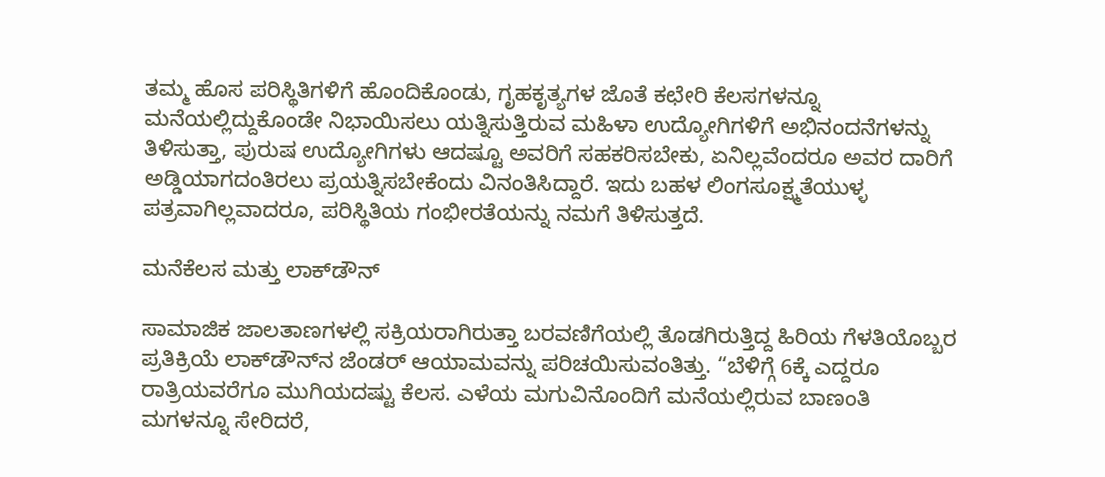ತಮ್ಮ ಹೊಸ ಪರಿಸ್ಥಿತಿಗಳಿಗೆ ಹೊಂದಿಕೊಂಡು, ಗೃಹಕೃತ್ಯಗಳ ಜೊತೆ ಕಛೇರಿ ಕೆಲಸಗಳನ್ನೂ ಮನೆಯಲ್ಲಿದ್ದುಕೊಂಡೇ ನಿಭಾಯಿಸಲು ಯತ್ನಿಸುತ್ತಿರುವ ಮಹಿಳಾ ಉದ್ಯೋಗಿಗಳಿಗೆ ಅಭಿನಂದನೆಗಳನ್ನು ತಿಳಿಸುತ್ತಾ, ಪುರುಷ ಉದ್ಯೋಗಿಗಳು ಆದಷ್ಟೂ ಅವರಿಗೆ ಸಹಕರಿಸಬೇಕು, ಏನಿಲ್ಲವೆಂದರೂ ಅವರ ದಾರಿಗೆ ಅಡ್ಡಿಯಾಗದಂತಿರಲು ಪ್ರಯತ್ನಿಸಬೇಕೆಂದು ವಿನಂತಿಸಿದ್ದಾರೆ. ಇದು ಬಹಳ ಲಿಂಗಸೂಕ್ಷ್ಮತೆಯುಳ್ಳ ಪತ್ರವಾಗಿಲ್ಲವಾದರೂ, ಪರಿಸ್ಥಿತಿಯ ಗಂಭೀರತೆಯನ್ನು ನಮಗೆ ತಿಳಿಸುತ್ತದೆ.

ಮನೆಕೆಲಸ ಮತ್ತು ಲಾಕ್‍ಡೌನ್

ಸಾಮಾಜಿಕ ಜಾಲತಾಣಗಳಲ್ಲಿ ಸಕ್ರಿಯರಾಗಿರುತ್ತಾ ಬರವಣಿಗೆಯಲ್ಲಿ ತೊಡಗಿರುತ್ತಿದ್ದ ಹಿರಿಯ ಗೆಳತಿಯೊಬ್ಬರ ಪ್ರತಿಕ್ರಿಯೆ ಲಾಕ್‍ಡೌನ್‍ನ ಜೆಂಡರ್ ಆಯಾಮವನ್ನು ಪರಿಚಯಿಸುವಂತಿತ್ತು. “ಬೆಳಿಗ್ಗೆ 6ಕ್ಕೆ ಎದ್ದರೂ ರಾತ್ರಿಯವರೆಗೂ ಮುಗಿಯದಷ್ಟು ಕೆಲಸ. ಎಳೆಯ ಮಗುವಿನೊಂದಿಗೆ ಮನೆಯಲ್ಲಿರುವ ಬಾಣಂತಿ ಮಗಳನ್ನೂ ಸೇರಿದರೆ,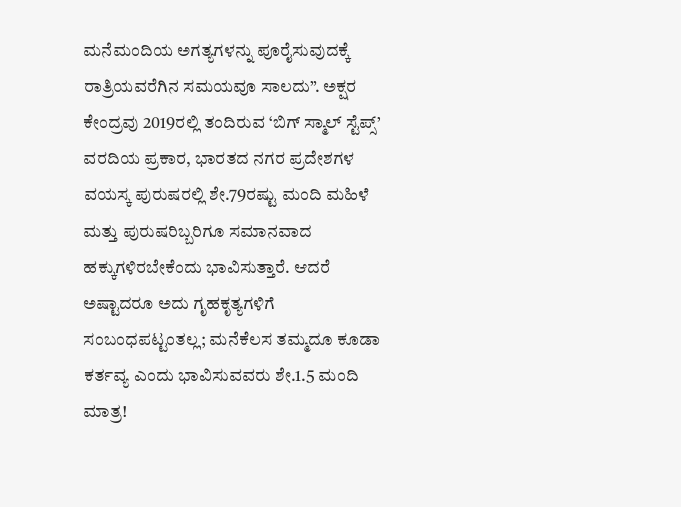ಮನೆಮಂದಿಯ ಅಗತ್ಯಗಳನ್ನು ಪೂರೈಸುವುದಕ್ಕೆ ರಾತ್ರಿಯವರೆಗಿನ ಸಮಯವೂ ಸಾಲದು”. ಅಕ್ಷರ ಕೇಂದ್ರವು 2019ರಲ್ಲಿ ತಂದಿರುವ ‘ಬಿಗ್ ಸ್ಮಾಲ್ ಸ್ಟೆಪ್ಸ್’ ವರದಿಯ ಪ್ರಕಾರ, ಭಾರತದ ನಗರ ಪ್ರದೇಶಗಳ ವಯಸ್ಕ ಪುರುಷರಲ್ಲಿ ಶೇ.79ರಷ್ಟು ಮಂದಿ ಮಹಿಳೆ ಮತ್ತು ಪುರುಷರಿಬ್ಬರಿಗೂ ಸಮಾನವಾದ ಹಕ್ಕುಗಳಿರಬೇಕೆಂದು ಭಾವಿಸುತ್ತಾರೆ. ಆದರೆ ಅಷ್ಟಾದರೂ ಅದು ಗೃಹಕೃತ್ಯಗಳಿಗೆ ಸಂಬಂಧಪಟ್ಟಂತಲ್ಲ; ಮನೆಕೆಲಸ ತಮ್ಮದೂ ಕೂಡಾ ಕರ್ತವ್ಯ ಎಂದು ಭಾವಿಸುವವರು ಶೇ.1.5 ಮಂದಿ ಮಾತ್ರ!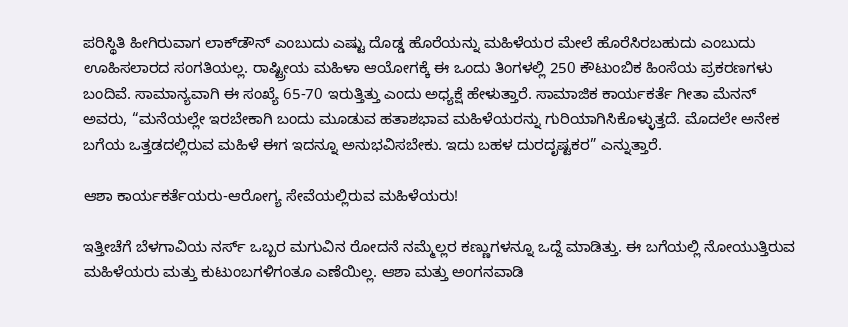ಪರಿಸ್ಥಿತಿ ಹೀಗಿರುವಾಗ ಲಾಕ್‍ಡೌನ್ ಎಂಬುದು ಎಷ್ಟು ದೊಡ್ಡ ಹೊರೆಯನ್ನು ಮಹಿಳೆಯರ ಮೇಲೆ ಹೊರೆಸಿರಬಹುದು ಎಂಬುದು ಊಹಿಸಲಾರದ ಸಂಗತಿಯಲ್ಲ. ರಾಷ್ಟ್ರೀಯ ಮಹಿಳಾ ಆಯೋಗಕ್ಕೆ ಈ ಒಂದು ತಿಂಗಳಲ್ಲಿ 250 ಕೌಟುಂಬಿಕ ಹಿಂಸೆಯ ಪ್ರಕರಣಗಳು ಬಂದಿವೆ. ಸಾಮಾನ್ಯವಾಗಿ ಈ ಸಂಖ್ಯೆ 65-70 ಇರುತ್ತಿತ್ತು ಎಂದು ಅಧ್ಯಕ್ಷೆ ಹೇಳುತ್ತಾರೆ. ಸಾಮಾಜಿಕ ಕಾರ್ಯಕರ್ತೆ ಗೀತಾ ಮೆನನ್ ಅವರು, “ಮನೆಯಲ್ಲೇ ಇರಬೇಕಾಗಿ ಬಂದು ಮೂಡುವ ಹತಾಶಭಾವ ಮಹಿಳೆಯರನ್ನು ಗುರಿಯಾಗಿಸಿಕೊಳ್ಳುತ್ತದೆ. ಮೊದಲೇ ಅನೇಕ ಬಗೆಯ ಒತ್ತಡದಲ್ಲಿರುವ ಮಹಿಳೆ ಈಗ ಇದನ್ನೂ ಅನುಭವಿಸಬೇಕು. ಇದು ಬಹಳ ದುರದೃಷ್ಟಕರ” ಎನ್ನುತ್ತಾರೆ.

ಆಶಾ ಕಾರ್ಯಕರ್ತೆಯರು-ಆರೋಗ್ಯ ಸೇವೆಯಲ್ಲಿರುವ ಮಹಿಳೆಯರು!

ಇತ್ತೀಚೆಗೆ ಬೆಳಗಾವಿಯ ನರ್ಸ್ ಒಬ್ಬರ ಮಗುವಿನ ರೋದನೆ ನಮ್ಮೆಲ್ಲರ ಕಣ್ಣುಗಳನ್ನೂ ಒದ್ದೆ ಮಾಡಿತ್ತು. ಈ ಬಗೆಯಲ್ಲಿ ನೋಯುತ್ತಿರುವ ಮಹಿಳೆಯರು ಮತ್ತು ಕುಟುಂಬಗಳಿಗಂತೂ ಎಣೆಯಿಲ್ಲ. ಆಶಾ ಮತ್ತು ಅಂಗನವಾಡಿ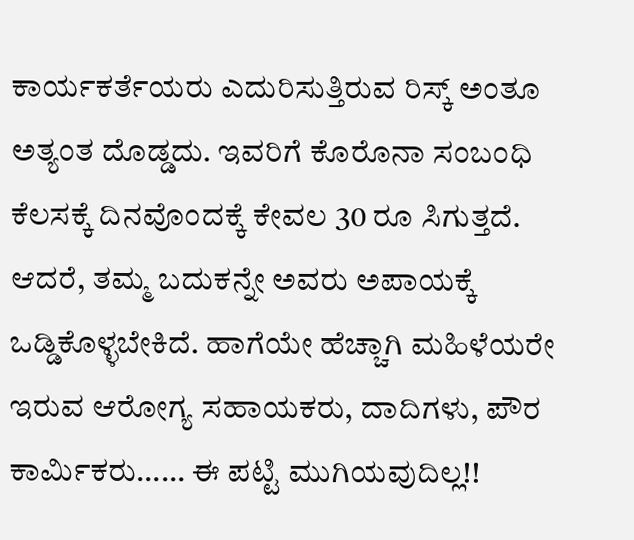ಕಾರ್ಯಕರ್ತೆಯರು ಎದುರಿಸುತ್ತಿರುವ ರಿಸ್ಕ್ ಅಂತೂ ಅತ್ಯಂತ ದೊಡ್ಡದು. ಇವರಿಗೆ ಕೊರೊನಾ ಸಂಬಂಧಿ ಕೆಲಸಕ್ಕೆ ದಿನವೊಂದಕ್ಕೆ ಕೇವಲ 30 ರೂ ಸಿಗುತ್ತದೆ. ಆದರೆ, ತಮ್ಮ ಬದುಕನ್ನೇ ಅವರು ಅಪಾಯಕ್ಕೆ ಒಡ್ಡಿಕೊಳ್ಳಬೇಕಿದೆ. ಹಾಗೆಯೇ ಹೆಚ್ಚಾಗಿ ಮಹಿಳೆಯರೇ ಇರುವ ಆರೋಗ್ಯ ಸಹಾಯಕರು, ದಾದಿಗಳು, ಪೌರ ಕಾರ್ಮಿಕರು…… ಈ ಪಟ್ಟಿ ಮುಗಿಯವುದಿಲ್ಲ!!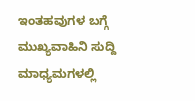ಇಂತಹವುಗಳ ಬಗ್ಗೆ ಮುಖ್ಯವಾಹಿನಿ ಸುದ್ದಿ ಮಾಧ್ಯಮಗಳಲ್ಲಿ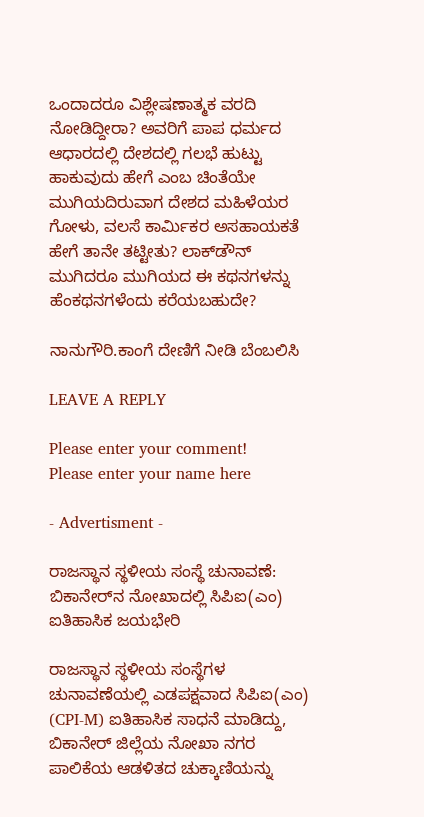ಒಂದಾದರೂ ವಿಶ್ಲೇಷಣಾತ್ಮಕ ವರದಿ ನೋಡಿದ್ದೀರಾ? ಅವರಿಗೆ ಪಾಪ ಧರ್ಮದ ಆಧಾರದಲ್ಲಿ ದೇಶದಲ್ಲಿ ಗಲಭೆ ಹುಟ್ಟು ಹಾಕುವುದು ಹೇಗೆ ಎಂಬ ಚಿಂತೆಯೇ ಮುಗಿಯದಿರುವಾಗ ದೇಶದ ಮಹಿಳೆಯರ ಗೋಳು, ವಲಸೆ ಕಾರ್ಮಿಕರ ಅಸಹಾಯಕತೆ ಹೇಗೆ ತಾನೇ ತಟ್ಟೀತು? ಲಾಕ್‍ಡೌನ್ ಮುಗಿದರೂ ಮುಗಿಯದ ಈ ಕಥನಗಳನ್ನು ಹೆಂಕಥನಗಳೆಂದು ಕರೆಯಬಹುದೇ?

ನಾನುಗೌರಿ.ಕಾಂಗೆ ದೇಣಿಗೆ ನೀಡಿ ಬೆಂಬಲಿಸಿ

LEAVE A REPLY

Please enter your comment!
Please enter your name here

- Advertisment -

ರಾಜಸ್ಥಾನ ಸ್ಥಳೀಯ ಸಂಸ್ಥೆ ಚುನಾವಣೆ: ಬಿಕಾನೇರ್‌ನ ನೋಖಾದಲ್ಲಿ ಸಿಪಿಐ(ಎಂ) ಐತಿಹಾಸಿಕ ಜಯಭೇರಿ

ರಾಜಸ್ಥಾನ ಸ್ಥಳೀಯ ಸಂಸ್ಥೆಗಳ ಚುನಾವಣೆಯಲ್ಲಿ ಎಡಪಕ್ಷವಾದ ಸಿಪಿಐ(ಎಂ) (CPI-M) ಐತಿಹಾಸಿಕ ಸಾಧನೆ ಮಾಡಿದ್ದು, ಬಿಕಾನೇರ್ ಜಿಲ್ಲೆಯ ನೋಖಾ ನಗರ ಪಾಲಿಕೆಯ ಆಡಳಿತದ ಚುಕ್ಕಾಣಿಯನ್ನು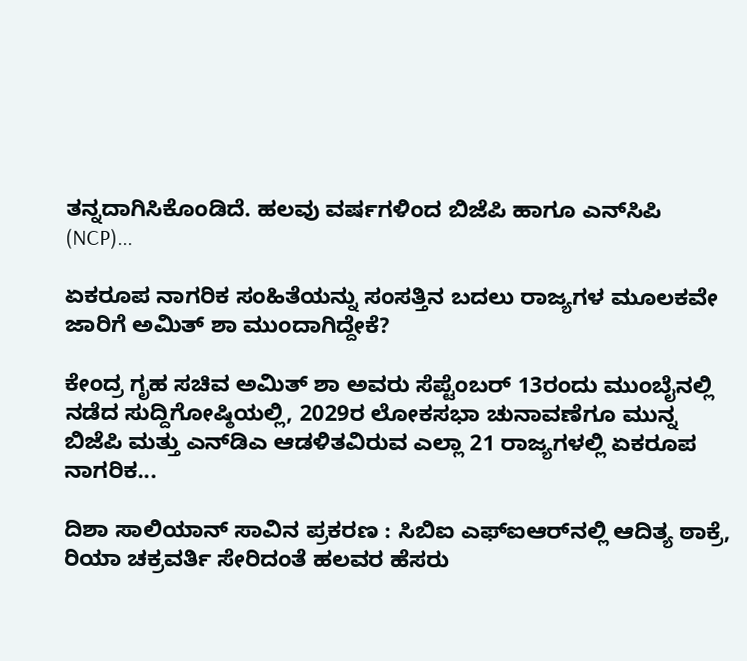ತನ್ನದಾಗಿಸಿಕೊಂಡಿದೆ. ಹಲವು ವರ್ಷಗಳಿಂದ ಬಿಜೆಪಿ ಹಾಗೂ ಎನ್‌ಸಿಪಿ (NCP)...

ಏಕರೂಪ ನಾಗರಿಕ ಸಂಹಿತೆಯನ್ನು ಸಂಸತ್ತಿನ ಬದಲು ರಾಜ್ಯಗಳ ಮೂಲಕವೇ ಜಾರಿಗೆ ಅಮಿತ್ ಶಾ ಮುಂದಾಗಿದ್ದೇಕೆ?

ಕೇಂದ್ರ ಗೃಹ ಸಚಿವ ಅಮಿತ್ ಶಾ ಅವರು ಸೆಪ್ಟೆಂಬರ್ 13ರಂದು ಮುಂಬೈನಲ್ಲಿ ನಡೆದ ಸುದ್ದಿಗೋಷ್ಠಿಯಲ್ಲಿ, 2029ರ ಲೋಕಸಭಾ ಚುನಾವಣೆಗೂ ಮುನ್ನ ಬಿಜೆಪಿ ಮತ್ತು ಎನ್‌ಡಿಎ ಆಡಳಿತವಿರುವ ಎಲ್ಲಾ 21 ರಾಜ್ಯಗಳಲ್ಲಿ ಏಕರೂಪ ನಾಗರಿಕ...

ದಿಶಾ ಸಾಲಿಯಾನ್ ಸಾವಿನ ಪ್ರಕರಣ : ಸಿಬಿಐ ಎಫ್ಐಆರ್‌ನಲ್ಲಿ ಆದಿತ್ಯ ಠಾಕ್ರೆ, ರಿಯಾ ಚಕ್ರವರ್ತಿ ಸೇರಿದಂತೆ ಹಲವರ ಹೆಸರು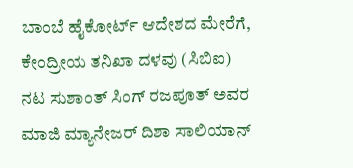ಬಾಂಬೆ ಹೈಕೋರ್ಟ್ ಆದೇಶದ ಮೇರೆಗೆ, ಕೇಂದ್ರೀಯ ತನಿಖಾ ದಳವು (ಸಿಬಿಐ) ನಟ ಸುಶಾಂತ್ ಸಿಂಗ್ ರಜಪೂತ್ ಅವರ ಮಾಜಿ ಮ್ಯಾನೇಜರ್ ದಿಶಾ ಸಾಲಿಯಾನ್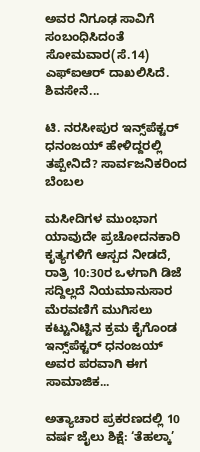ಅವರ ನಿಗೂಢ ಸಾವಿಗೆ ಸಂಬಂಧಿಸಿದಂತೆ ಸೋಮವಾರ(ಸೆ.14) ಎಫ್‌ಐಆರ್ ದಾಖಲಿಸಿದೆ. ಶಿವಸೇನೆ...

ಟಿ. ನರಸೀಪುರ ಇನ್ಸ್‌ಪೆಕ್ಟರ್‌ ಧನಂಜಯ್‌ ಹೇಳಿದ್ದರಲ್ಲಿ ತಪ್ಪೇನಿದೆ? ಸಾರ್ವಜನಿಕರಿಂದ ಬೆಂಬಲ

ಮಸೀದಿಗಳ ಮುಂಭಾಗ ಯಾವುದೇ ಪ್ರಚೋದನಕಾರಿ ಕೃತ್ಯಗಳಿಗೆ ಆಸ್ಪದ ನೀಡದೆ, ರಾತ್ರಿ 10:30ರ ಒಳಗಾಗಿ ಡಿಜೆ ಸದ್ದಿಲ್ಲದೆ ನಿಯಮಾನುಸಾರ ಮೆರವಣಿಗೆ ಮುಗಿಸಲು ಕಟ್ಟುನಿಟ್ಟಿನ ಕ್ರಮ ಕೈಗೊಂಡ ಇನ್ಸ್‌ಪೆಕ್ಟರ್ ಧನಂಜಯ್ ಅವರ ಪರವಾಗಿ ಈಗ ಸಾಮಾಜಿಕ...

ಅತ್ಯಾಚಾರ ಪ್ರಕರಣದಲ್ಲಿ 10 ವರ್ಷ ಜೈಲು ಶಿಕ್ಷೆ: ‘ತೆಹಲ್ಕಾ’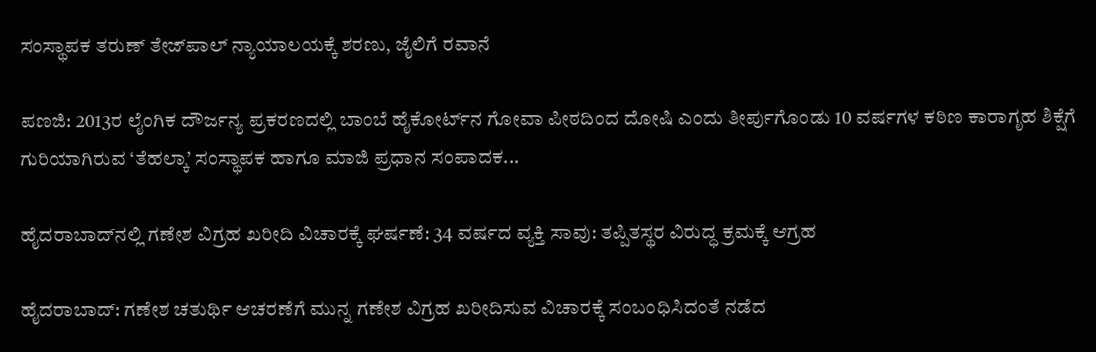ಸಂಸ್ಥಾಪಕ ತರುಣ್ ತೇಜ್‌ಪಾಲ್ ನ್ಯಾಯಾಲಯಕ್ಕೆ ಶರಣು, ಜೈಲಿಗೆ ರವಾನೆ

ಪಣಜಿ: 2013ರ ಲೈಂಗಿಕ ದೌರ್ಜನ್ಯ ಪ್ರಕರಣದಲ್ಲಿ ಬಾಂಬೆ ಹೈಕೋರ್ಟ್‌ನ ಗೋವಾ ಪೀಠದಿಂದ ದೋಷಿ ಎಂದು ತೀರ್ಪುಗೊಂಡು 10 ವರ್ಷಗಳ ಕಠಿಣ ಕಾರಾಗೃಹ ಶಿಕ್ಷೆಗೆ ಗುರಿಯಾಗಿರುವ ‘ತೆಹಲ್ಕಾ’ ಸಂಸ್ಥಾಪಕ ಹಾಗೂ ಮಾಜಿ ಪ್ರಧಾನ ಸಂಪಾದಕ...

ಹೈದರಾಬಾದ್‌ನಲ್ಲಿ ಗಣೇಶ ವಿಗ್ರಹ ಖರೀದಿ ವಿಚಾರಕ್ಕೆ ಘರ್ಷಣೆ: 34 ವರ್ಷದ ವ್ಯಕ್ತಿ ಸಾವು: ತಪ್ಪಿತಸ್ಥರ ವಿರುದ್ಧ ಕ್ರಮಕ್ಕೆ ಆಗ್ರಹ

ಹೈದರಾಬಾದ್: ಗಣೇಶ ಚತುರ್ಥಿ ಆಚರಣೆಗೆ ಮುನ್ನ ಗಣೇಶ ವಿಗ್ರಹ ಖರೀದಿಸುವ ವಿಚಾರಕ್ಕೆ ಸಂಬಂಧಿಸಿದಂತೆ ನಡೆದ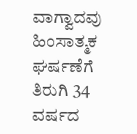ವಾಗ್ವಾದವು ಹಿಂಸಾತ್ಮಕ ಘರ್ಷಣೆಗೆ ತಿರುಗಿ 34 ವರ್ಷದ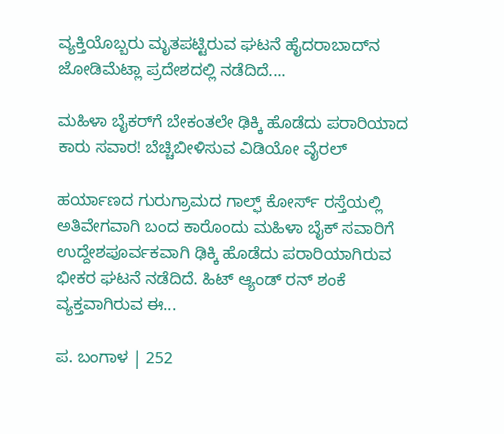ವ್ಯಕ್ತಿಯೊಬ್ಬರು ಮೃತಪಟ್ಟಿರುವ ಘಟನೆ ಹೈದರಾಬಾದ್‌ನ ಜೋಡಿಮೆಟ್ಲಾ ಪ್ರದೇಶದಲ್ಲಿ ನಡೆದಿದೆ....

ಮಹಿಳಾ ಬೈಕರ್‌ಗೆ ಬೇಕಂತಲೇ ಢಿಕ್ಕಿ ಹೊಡೆದು ಪರಾರಿಯಾದ ಕಾರು ಸವಾರ! ಬೆಚ್ಚಿಬೀಳಿಸುವ ವಿಡಿಯೋ ವೈರಲ್

ಹರ್ಯಾಣದ ಗುರುಗ್ರಾಮದ ಗಾಲ್ಫ್ ಕೋರ್ಸ್ ರಸ್ತೆಯಲ್ಲಿ ಅತಿವೇಗವಾಗಿ ಬಂದ ಕಾರೊಂದು ಮಹಿಳಾ ಬೈಕ್ ಸವಾರಿಗೆ ಉದ್ದೇಶಪೂರ್ವಕವಾಗಿ ಢಿಕ್ಕಿ ಹೊಡೆದು ಪರಾರಿಯಾಗಿರುವ ಭೀಕರ ಘಟನೆ ನಡೆದಿದೆ. ಹಿಟ್ ಆ್ಯಂಡ್ ರನ್ ಶಂಕೆ ವ್ಯಕ್ತವಾಗಿರುವ ಈ...

ಪ. ಬಂಗಾಳ | 252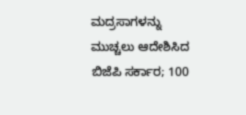ಮದ್ರಸಾಗಳನ್ನು ಮುಚ್ಚಲು ಆದೇಶಿಸಿದ ಬಿಜೆಪಿ ಸರ್ಕಾರ; 100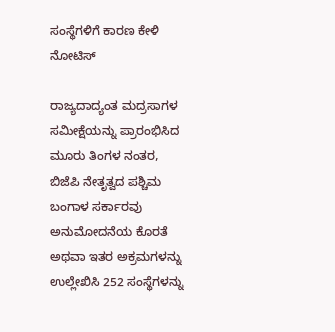ಸಂಸ್ಥೆಗಳಿಗೆ ಕಾರಣ ಕೇಳಿ ನೋಟಿಸ್

ರಾಜ್ಯದಾದ್ಯಂತ ಮದ್ರಸಾಗಳ ಸಮೀಕ್ಷೆಯನ್ನು ಪ್ರಾರಂಭಿಸಿದ ಮೂರು ತಿಂಗಳ ನಂತರ, ಬಿಜೆಪಿ ನೇತೃತ್ವದ ಪಶ್ಚಿಮ ಬಂಗಾಳ ಸರ್ಕಾರವು ಅನುಮೋದನೆಯ ಕೊರತೆ ಅಥವಾ ಇತರ ಅಕ್ರಮಗಳನ್ನು ಉಲ್ಲೇಖಿಸಿ 252 ಸಂಸ್ಥೆಗಳನ್ನು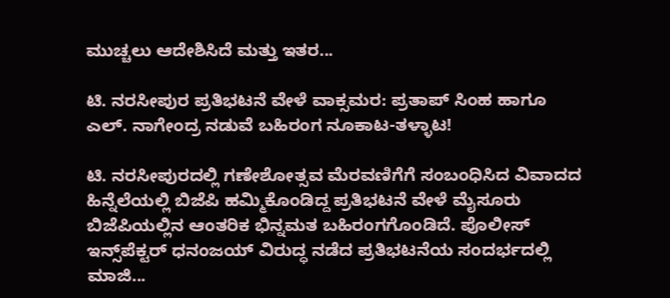ಮುಚ್ಚಲು ಆದೇಶಿಸಿದೆ ಮತ್ತು ಇತರ...

ಟಿ. ನರಸೀಪುರ ಪ್ರತಿಭಟನೆ ವೇಳೆ ವಾಕ್ಸಮರ: ಪ್ರತಾಪ್ ಸಿಂಹ ಹಾಗೂ ಎಲ್. ನಾಗೇಂದ್ರ ನಡುವೆ ಬಹಿರಂಗ ನೂಕಾಟ-ತಳ್ಳಾಟ!

ಟಿ. ನರಸೀಪುರದಲ್ಲಿ ಗಣೇಶೋತ್ಸವ ಮೆರವಣಿಗೆಗೆ ಸಂಬಂಧಿಸಿದ ವಿವಾದದ ಹಿನ್ನೆಲೆಯಲ್ಲಿ ಬಿಜೆಪಿ ಹಮ್ಮಿಕೊಂಡಿದ್ದ ಪ್ರತಿಭಟನೆ ವೇಳೆ ಮೈಸೂರು ಬಿಜೆಪಿಯಲ್ಲಿನ ಆಂತರಿಕ ಭಿನ್ನಮತ ಬಹಿರಂಗಗೊಂಡಿದೆ. ಪೊಲೀಸ್ ಇನ್ಸ್‌ಪೆಕ್ಟರ್ ಧನಂಜಯ್ ವಿರುದ್ಧ ನಡೆದ ಪ್ರತಿಭಟನೆಯ ಸಂದರ್ಭದಲ್ಲಿ ಮಾಜಿ...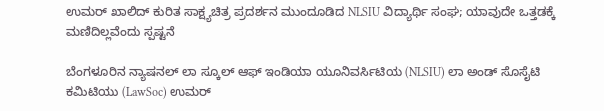ಉಮರ್ ಖಾಲಿದ್ ಕುರಿತ ಸಾಕ್ಷ್ಯಚಿತ್ರ ಪ್ರದರ್ಶನ ಮುಂದೂಡಿದ NLSIU ವಿದ್ಯಾರ್ಥಿ ಸಂಘ; ಯಾವುದೇ ಒತ್ತಡಕ್ಕೆ ಮಣಿದಿಲ್ಲವೆಂದು ಸ್ಪಷ್ಟನೆ

ಬೆಂಗಳೂರಿನ ನ್ಯಾಷನಲ್ ಲಾ ಸ್ಕೂಲ್ ಆಫ್ ಇಂಡಿಯಾ ಯೂನಿವರ್ಸಿಟಿಯ (NLSIU) ಲಾ ಅಂಡ್ ಸೊಸೈಟಿ ಕಮಿಟಿಯು (LawSoc) ಉಮರ್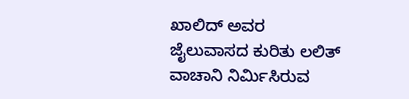ಖಾಲಿದ್ ಅವರ ಜೈಲುವಾಸದ ಕುರಿತು ಲಲಿತ್ ವಾಚಾನಿ ನಿರ್ಮಿಸಿರುವ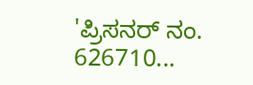'ಪ್ರಿಸನರ್ ನಂ. 626710...